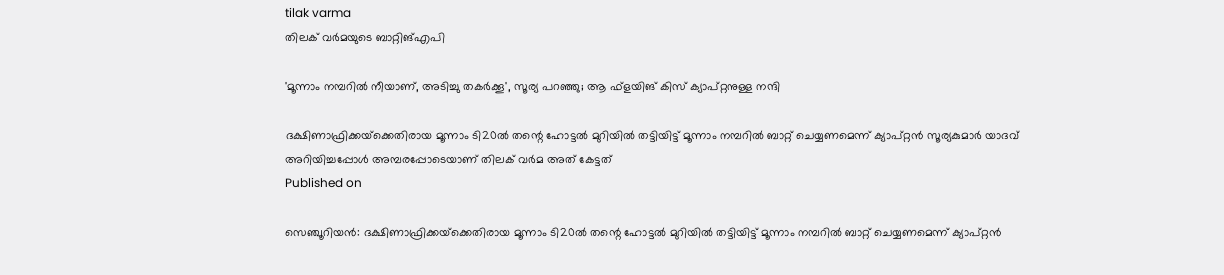tilak varma
തിലക് വർമയുടെ ബാറ്റിങ്എപി

'മൂന്നാം നമ്പറില്‍ നീയാണ്, അടിച്ചു തകര്‍ക്കൂ', സൂര്യ പറഞ്ഞു; ആ ഫ്ളയിങ് കിസ് ക്യാപ്റ്റനുള്ള നന്ദി

ദക്ഷിണാഫ്രിക്കയ്‌ക്കെതിരായ മൂന്നാം ടി20ല്‍ തന്റെ ഹോട്ടല്‍ മുറിയില്‍ തട്ടിയിട്ട് മൂന്നാം നമ്പറില്‍ ബാറ്റ് ചെയ്യണമെന്ന് ക്യാപ്റ്റന്‍ സൂര്യകുമാര്‍ യാദവ് അറിയിച്ചപ്പോള്‍ അമ്പരപ്പോടെയാണ് തിലക് വര്‍മ അത് കേട്ടത്
Published on

സെഞ്ചൂറിയന്‍: ദക്ഷിണാഫ്രിക്കയ്‌ക്കെതിരായ മൂന്നാം ടി20ല്‍ തന്റെ ഹോട്ടല്‍ മുറിയില്‍ തട്ടിയിട്ട് മൂന്നാം നമ്പറില്‍ ബാറ്റ് ചെയ്യണമെന്ന് ക്യാപ്റ്റന്‍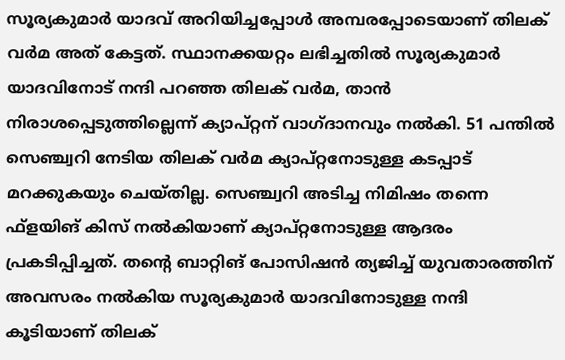സൂര്യകുമാര്‍ യാദവ് അറിയിച്ചപ്പോള്‍ അമ്പരപ്പോടെയാണ് തിലക് വര്‍മ അത് കേട്ടത്. സ്ഥാനക്കയറ്റം ലഭിച്ചതില്‍ സൂര്യകുമാര്‍ യാദവിനോട് നന്ദി പറഞ്ഞ തിലക് വര്‍മ, താന്‍ നിരാശപ്പെടുത്തില്ലെന്ന് ക്യാപ്റ്റന് വാഗ്ദാനവും നല്‍കി. 51 പന്തില്‍ സെഞ്ച്വറി നേടിയ തിലക് വര്‍മ ക്യാപ്റ്റനോടുള്ള കടപ്പാട് മറക്കുകയും ചെയ്തില്ല. സെഞ്ച്വറി അടിച്ച നിമിഷം തന്നെ ഫ്ളയിങ് കിസ് നല്‍കിയാണ് ക്യാപ്റ്റനോടുള്ള ആദരം പ്രകടിപ്പിച്ചത്. തന്റെ ബാറ്റിങ് പോസിഷന്‍ ത്യജിച്ച് യുവതാരത്തിന് അവസരം നല്‍കിയ സൂര്യകുമാര്‍ യാദവിനോടുള്ള നന്ദി കൂടിയാണ് തിലക്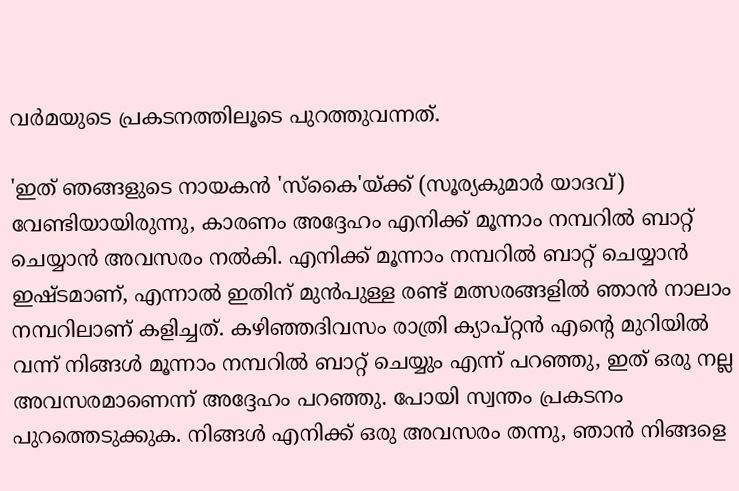വര്‍മയുടെ പ്രകടനത്തിലൂടെ പുറത്തുവന്നത്.

'ഇത് ഞങ്ങളുടെ നായകന്‍ 'സ്‌കൈ'യ്ക്ക് (സൂര്യകുമാര്‍ യാദവ്) വേണ്ടിയായിരുന്നു, കാരണം അദ്ദേഹം എനിക്ക് മൂന്നാം നമ്പറില്‍ ബാറ്റ് ചെയ്യാന്‍ അവസരം നല്‍കി. എനിക്ക് മൂന്നാം നമ്പറില്‍ ബാറ്റ് ചെയ്യാന്‍ ഇഷ്ടമാണ്, എന്നാല്‍ ഇതിന് മുന്‍പുള്ള രണ്ട് മത്സരങ്ങളില്‍ ഞാന്‍ നാലാം നമ്പറിലാണ് കളിച്ചത്. കഴിഞ്ഞദിവസം രാത്രി ക്യാപ്റ്റന്‍ എന്റെ മുറിയില്‍ വന്ന് നിങ്ങള്‍ മൂന്നാം നമ്പറില്‍ ബാറ്റ് ചെയ്യും എന്ന് പറഞ്ഞു, ഇത് ഒരു നല്ല അവസരമാണെന്ന് അദ്ദേഹം പറഞ്ഞു. പോയി സ്വന്തം പ്രകടനം പുറത്തെടുക്കുക. നിങ്ങള്‍ എനിക്ക് ഒരു അവസരം തന്നു, ഞാന്‍ നിങ്ങളെ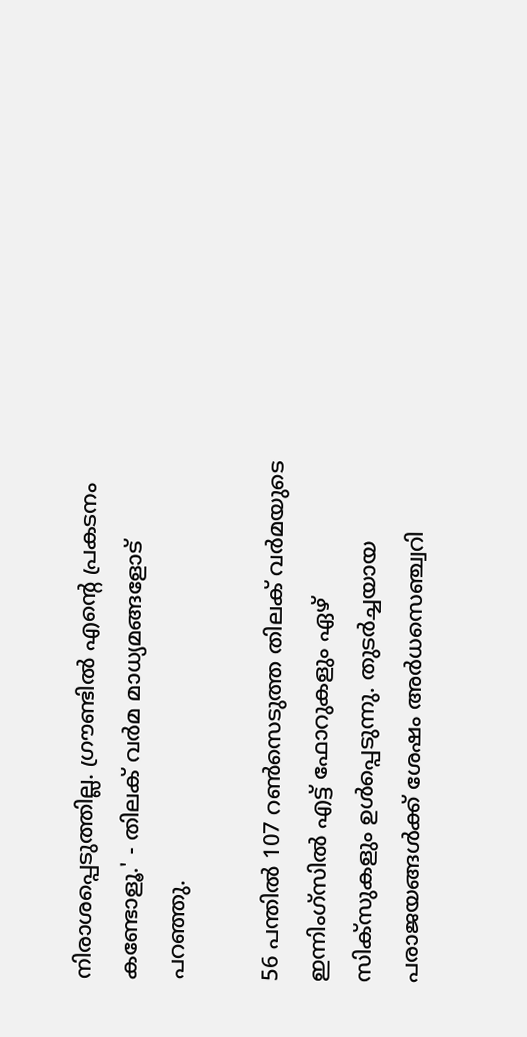നിരാശപ്പെടുത്തില്ല. ഗ്രൗണ്ടില്‍ എന്റെ പ്രകടനം കണ്ടോളൂ.' - തിലക് വര്‍മ മാധ്യമങ്ങളോട് പറഞ്ഞു.

56 പന്തില്‍ 107 റണ്‍സെടുത്ത തിലക് വര്‍മയുടെ ഇന്നിംഗ്സില്‍ എട്ട് ഫോറുകളും ഏഴ് സിക്സുകളും ഉള്‍പ്പെടുന്നു. തുടര്‍ച്ചയായ പരാജയങ്ങള്‍ക്ക് ശേഷം അര്‍ധസെഞ്ച്വറി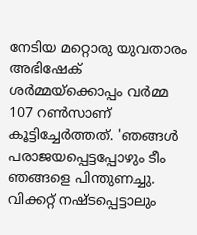നേടിയ മറ്റൊരു യുവതാരം അഭിഷേക് ശര്‍മ്മയ്ക്കൊപ്പം വര്‍മ്മ 107 റണ്‍സാണ് കൂട്ടിച്ചേര്‍ത്തത്. 'ഞങ്ങള്‍ പരാജയപ്പെട്ടപ്പോഴും ടീം ഞങ്ങളെ പിന്തുണച്ചു. വിക്കറ്റ് നഷ്ടപ്പെട്ടാലും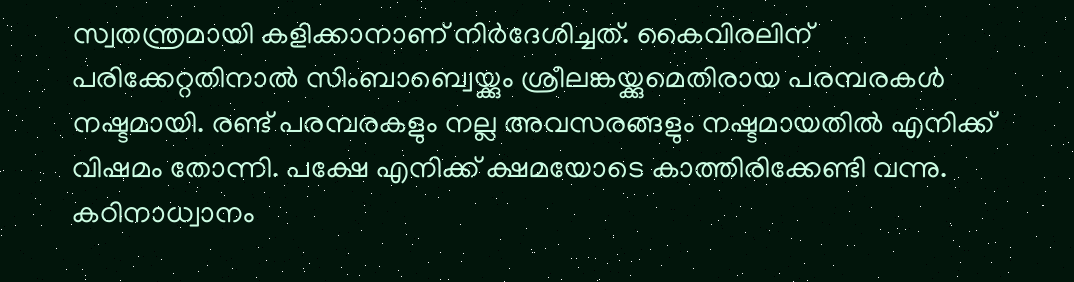സ്വതന്ത്രമായി കളിക്കാനാണ് നിര്‍ദേശിച്ചത്. കൈവിരലിന് പരിക്കേറ്റതിനാല്‍ സിംബാബ്വെയ്ക്കും ശ്രീലങ്കയ്ക്കുമെതിരായ പരമ്പരകള്‍ നഷ്ടമായി. രണ്ട് പരമ്പരകളും നല്ല അവസരങ്ങളും നഷ്ടമായതില്‍ എനിക്ക് വിഷമം തോന്നി. പക്ഷേ എനിക്ക് ക്ഷമയോടെ കാത്തിരിക്കേണ്ടി വന്നു. കഠിനാധ്വാനം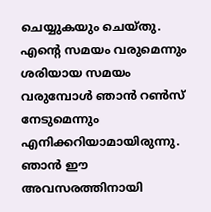ചെയ്യുകയും ചെയ്തു. എന്റെ സമയം വരുമെന്നും ശരിയായ സമയം വരുമ്പോള്‍ ഞാന്‍ റണ്‍സ് നേടുമെന്നും എനിക്കറിയാമായിരുന്നു. ഞാന്‍ ഈ അവസരത്തിനായി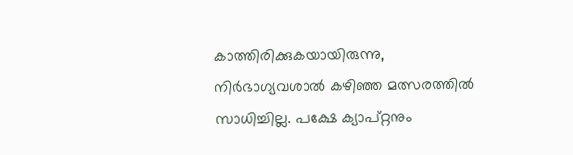കാത്തിരിക്കുകയായിരുന്നു, നിര്‍ഭാഗ്യവശാല്‍ കഴിഞ്ഞ മത്സരത്തില്‍ സാധിച്ചില്ല. പക്ഷേ ക്യാപ്റ്റനും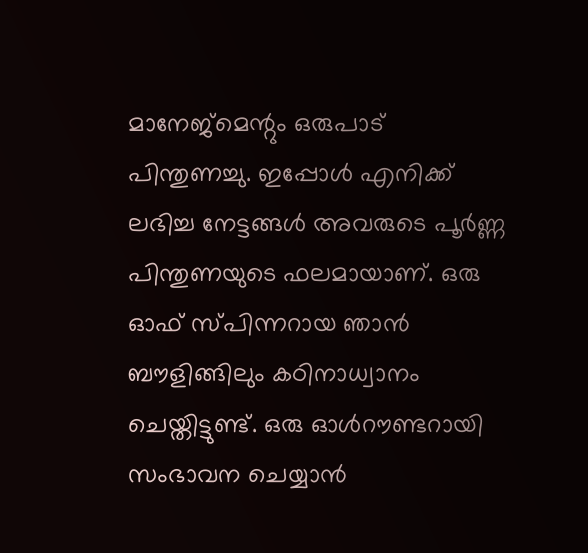മാനേജ്മെന്റും ഒരുപാട് പിന്തുണച്ചു. ഇപ്പോള്‍ എനിക്ക് ലഭിച്ച നേട്ടങ്ങള്‍ അവരുടെ പൂര്‍ണ്ണ പിന്തുണയുടെ ഫലമായാണ്. ഒരു ഓഫ് സ്പിന്നറായ ഞാന്‍ ബൗളിങ്ങിലും കഠിനാധ്വാനം ചെയ്തിട്ടുണ്ട്. ഒരു ഓള്‍റൗണ്ടറായി സംഭാവന ചെയ്യാന്‍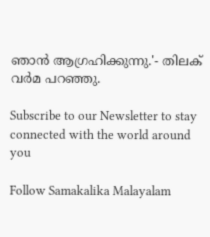ഞാന്‍ ആഗ്രഹിക്കുന്നു.'- തിലക് വര്‍മ പറഞ്ഞു.

Subscribe to our Newsletter to stay connected with the world around you

Follow Samakalika Malayalam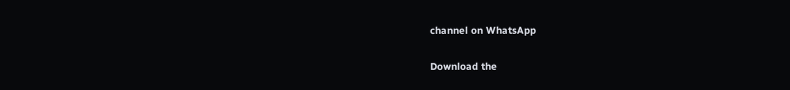channel on WhatsApp

Download the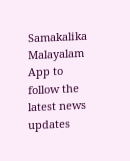Samakalika Malayalam App to follow the latest news updates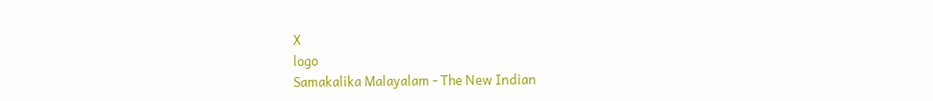X
logo
Samakalika Malayalam - The New Indian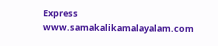Express
www.samakalikamalayalam.com